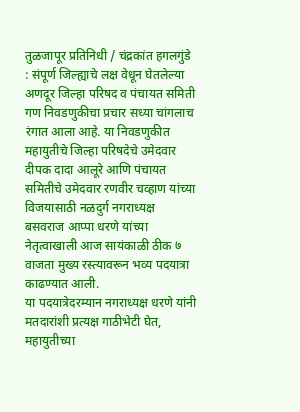तुळजापूर प्रतिनिधी / चंद्रकांत हगलगुंडे : संपूर्ण जिल्ह्याचे लक्ष वेधून घेतलेल्या अणदूर जिल्हा परिषद व पंचायत समिती गण निवडणुकीचा प्रचार सध्या चांगलाच रंगात आला आहे. या निवडणुकीत महायुतीचे जिल्हा परिषदेचे उमेदवार दीपक दादा आलूरे आणि पंचायत समितीचे उमेदवार रणवीर चव्हाण यांच्या विजयासाठी नळदुर्ग नगराध्यक्ष बसवराज आप्पा धरणे यांच्या नेतृत्वाखाली आज सायंकाळी ठीक ७ वाजता मुख्य रस्त्यावरून भव्य पदयात्रा काढण्यात आली.
या पदयात्रेदरम्यान नगराध्यक्ष धरणे यांनी मतदारांशी प्रत्यक्ष गाठीभेटी घेत, महायुतीच्या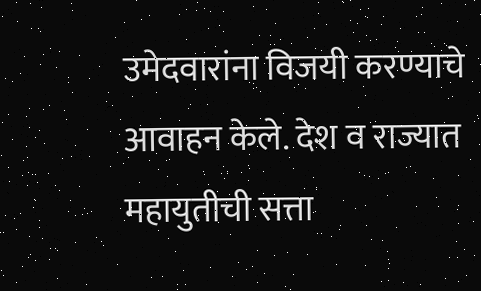उमेदवारांना विजयी करण्याचे आवाहन केले. देश व राज्यात महायुतीची सत्ता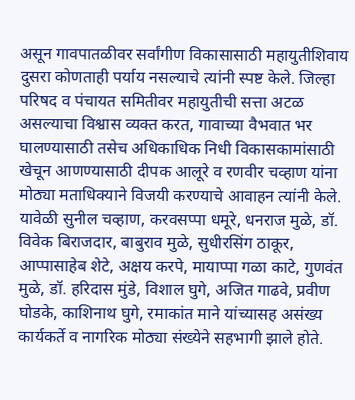असून गावपातळीवर सर्वांगीण विकासासाठी महायुतीशिवाय दुसरा कोणताही पर्याय नसल्याचे त्यांनी स्पष्ट केले. जिल्हा परिषद व पंचायत समितीवर महायुतीची सत्ता अटळ असल्याचा विश्वास व्यक्त करत, गावाच्या वैभवात भर घालण्यासाठी तसेच अधिकाधिक निधी विकासकामांसाठी खेचून आणण्यासाठी दीपक आलूरे व रणवीर चव्हाण यांना मोठ्या मताधिक्याने विजयी करण्याचे आवाहन त्यांनी केले.
यावेळी सुनील चव्हाण, करवसप्पा धमूरे, धनराज मुळे, डॉ. विवेक बिराजदार, बाबुराव मुळे, सुधीरसिंग ठाकूर, आप्पासाहेब शेटे, अक्षय करपे, मायाप्पा गळा काटे, गुणवंत मुळे, डॉ. हरिदास मुंडे, विशाल घुगे, अजित गाढवे, प्रवीण घोडके, काशिनाथ घुगे, रमाकांत माने यांच्यासह असंख्य कार्यकर्ते व नागरिक मोठ्या संख्येने सहभागी झाले होते.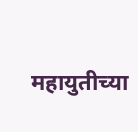महायुतीच्या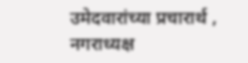उमेदवारांच्या प्रचारार्थ , नगराध्यक्ष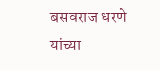बसवराज धरणे यांच्या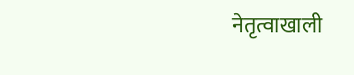नेतृत्वाखाली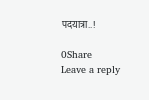पदयात्रा..!

0Share
Leave a reply